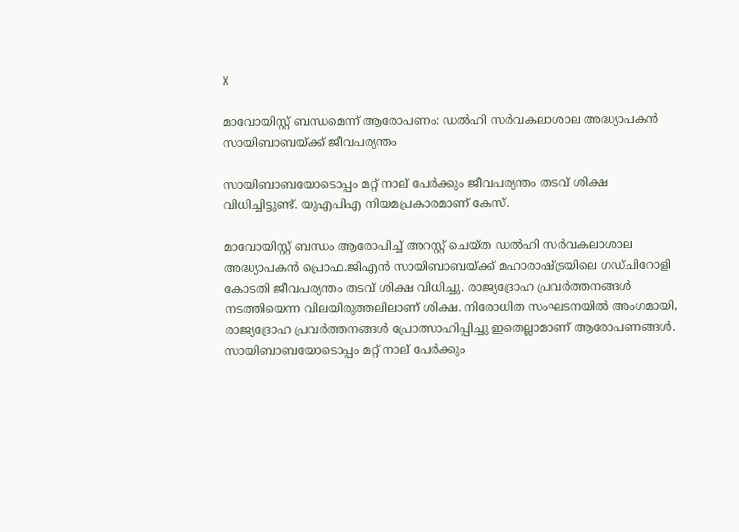X

മാവോയിസ്റ്റ് ബന്ധമെന്ന് ആരോപണം: ഡല്‍ഹി സര്‍വകലാശാല അദ്ധ്യാപകന്‍ സായിബാബയ്ക്ക് ജീവപര്യന്തം

സായിബാബയോടൊപ്പം മറ്റ് നാല് പേര്‍ക്കും ജീവപര്യന്തം തടവ് ശിക്ഷ വിധിച്ചിട്ടുണ്ട്. യുഎപിഎ നിയമപ്രകാരമാണ് കേസ്.

മാവോയിസ്റ്റ് ബന്ധം ആരോപിച്ച് അറസ്റ്റ് ചെയ്ത ഡല്‍ഹി സര്‍വകലാശാല അദ്ധ്യാപകന്‍ പ്രൊഫ.ജിഎന്‍ സായിബാബയ്ക്ക് മഹാരാഷ്ട്രയിലെ ഗഡ്ചിറോളി കോടതി ജീവപര്യന്തം തടവ് ശിക്ഷ വിധിച്ചു. രാജ്യദ്രോഹ പ്രവര്‍ത്തനങ്ങള്‍ നടത്തിയെന്ന വിലയിരുത്തലിലാണ് ശിക്ഷ. നിരോധിത സംഘടനയില്‍ അംഗമായി, രാജ്യദ്രോഹ പ്രവര്‍ത്തനങ്ങള്‍ പ്രോത്സാഹിപ്പിച്ചു ഇതെല്ലാമാണ് ആരോപണങ്ങള്‍. സായിബാബയോടൊപ്പം മറ്റ് നാല് പേര്‍ക്കും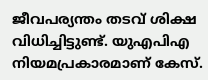ജീവപര്യന്തം തടവ് ശിക്ഷ വിധിച്ചിട്ടുണ്ട്. യുഎപിഎ നിയമപ്രകാരമാണ് കേസ്.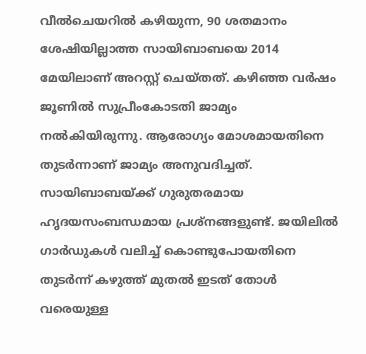വീല്‍ചെയറില്‍ കഴിയുന്ന, 90 ശതമാനം ശേഷിയില്ലാത്ത സായിബാബയെ 2014 മേയിലാണ് അറസ്റ്റ് ചെയ്തത്. കഴിഞ്ഞ വര്‍ഷം ജൂണില്‍ സുപ്രീംകോടതി ജാമ്യം നല്‍കിയിരുന്നു. ആരോഗ്യം മോശമായതിനെ തുടര്‍ന്നാണ് ജാമ്യം അനുവദിച്ചത്. സായിബാബയ്ക്ക് ഗുരുതരമായ ഹൃദയസംബന്ധമായ പ്രശ്‌നങ്ങളുണ്ട്. ജയിലില്‍ ഗാര്‍ഡുകള്‍ വലിച്ച് കൊണ്ടുപോയതിനെ തുടര്‍ന്ന് കഴുത്ത് മുതല്‍ ഇടത് തോള്‍ വരെയുള്ള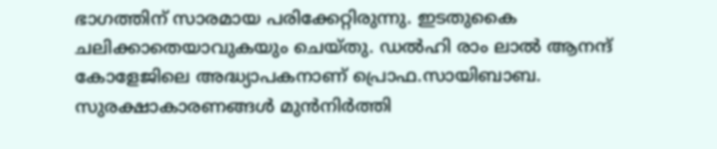ഭാഗത്തിന് സാരമായ പരിക്കേറ്റിരുന്നു. ഇടതുകൈ ചലിക്കാതെയാവുകയും ചെയ്തു. ഡല്‍ഹി രാം ലാല്‍ ആനന്ദ് കോളേജിലെ അദ്ധ്യാപകനാണ് പ്രൊഫ.സായിബാബ. സുരക്ഷാകാരണങ്ങള്‍ മുന്‍നിര്‍ത്തി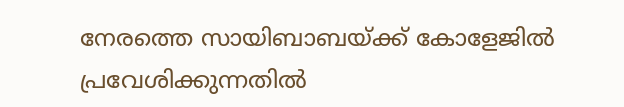നേരത്തെ സായിബാബയ്ക്ക് കോളേജില്‍ പ്രവേശിക്കുന്നതില്‍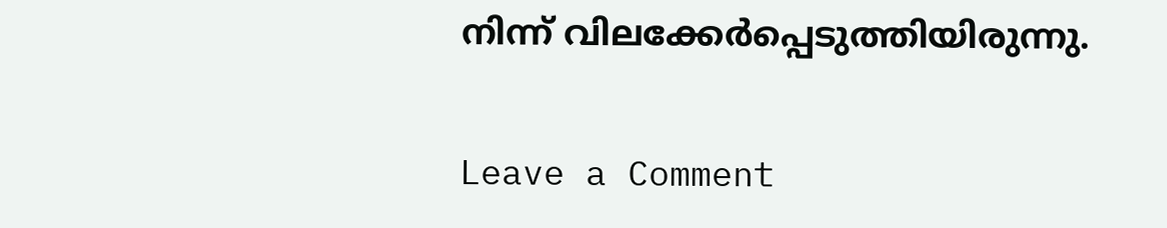നിന്ന് വിലക്കേര്‍പ്പെടുത്തിയിരുന്നു.

Leave a Comment